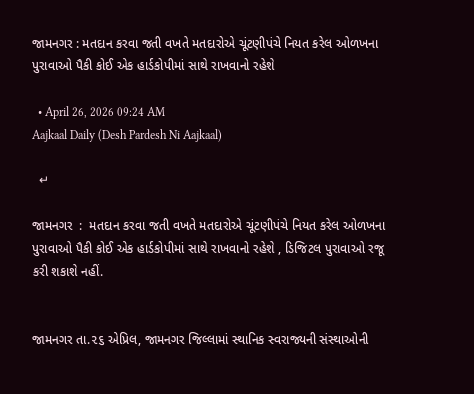જામનગર : મતદાન કરવા જતી વખતે મતદારોએ ચૂંટણીપંચે નિયત કરેલ ઓળખના પુરાવાઓ પૈકી કોઈ એક હાર્ડકોપીમાં સાથે રાખવાનો રહેશે

  • April 26, 2026 09:24 AM
Aajkaal Daily (Desh Pardesh Ni Aajkaal)

  ↵

જામનગર  :  મતદાન કરવા જતી વખતે મતદારોએ ચૂંટણીપંચે નિયત કરેલ ઓળખના પુરાવાઓ પૈકી કોઈ એક હાર્ડકોપીમાં સાથે રાખવાનો રહેશે , ડિજિટલ પુરાવાઓ રજૂ કરી શકાશે નહીં.


જામનગર તા.૨૬ એપ્રિલ, જામનગર જિલ્લામાં સ્થાનિક સ્વરાજ્યની સંસ્થાઓની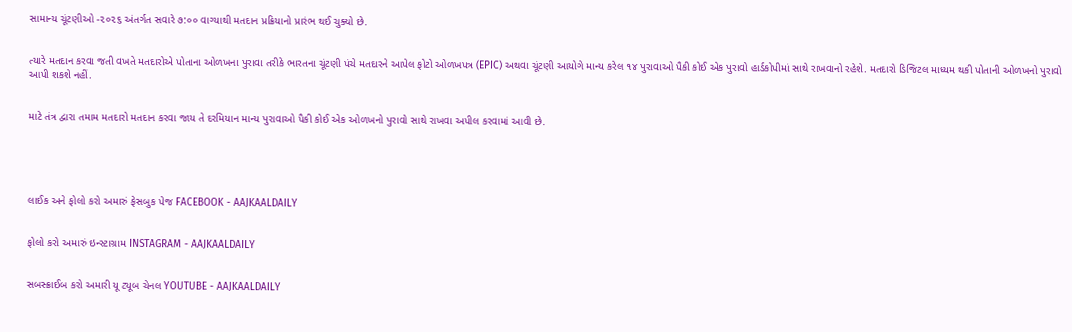સામાન્ય ચૂંટણીઓ -૨૦૨૬ અંતર્ગત સવારે ૭:૦૦ વાગ્યાથી મતદાન પ્રક્રિયાનો પ્રારંભ થઈ ચુક્યો છે.


ત્યારે મતદાન કરવા જતી વખતે મતદારોએ પોતાના ઓળખના પુરાવા તરીકે ભારતના ચૂંટણી પંચે મતદારને આપેલ ફોટો ઓળખપત્ર (EPIC) અથવા ચૂંટણી આયોગે માન્ય કરેલ ૧૪ પુરાવાઓ પૈકી કોઈ એક પુરાવો હાર્ડકોપીમાં સાથે રાખવાનો રહેશે. મતદારો ડિજિટલ માધ્યમ થકી પોતાની ઓળખનો પુરાવો આપી શકશે નહીં.


માટે તંત્ર દ્વારા તમામ મતદારો મતદાન કરવા જાય તે દરમિયાન માન્ય પુરાવાઓ પૈકી કોઈ એક ઓળખનો પુરાવો સાથે રાખવા અપીલ કરવામાં આવી છે.





લાઈક અને ફોલો કરો અમારું ફેસબુક પેજ FACEBOOK - AAJKAALDAILY


ફોલો કરો અમારું ઇન્સ્ટાગ્રામ INSTAGRAM - AAJKAALDAILY


સબસ્ક્રાઈબ કરો અમારી યૂ ટ્યૂબ ચેનલ YOUTUBE - AAJKAALDAILY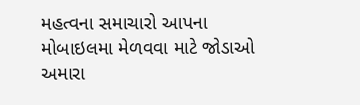મહત્વના સમાચારો આપના મોબાઇલમા મેળવવા માટે જોડાઓ અમારા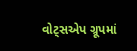વોટ્સએપ ગ્રૂપમાં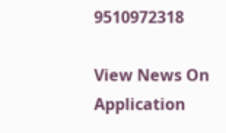9510972318

View News On Application